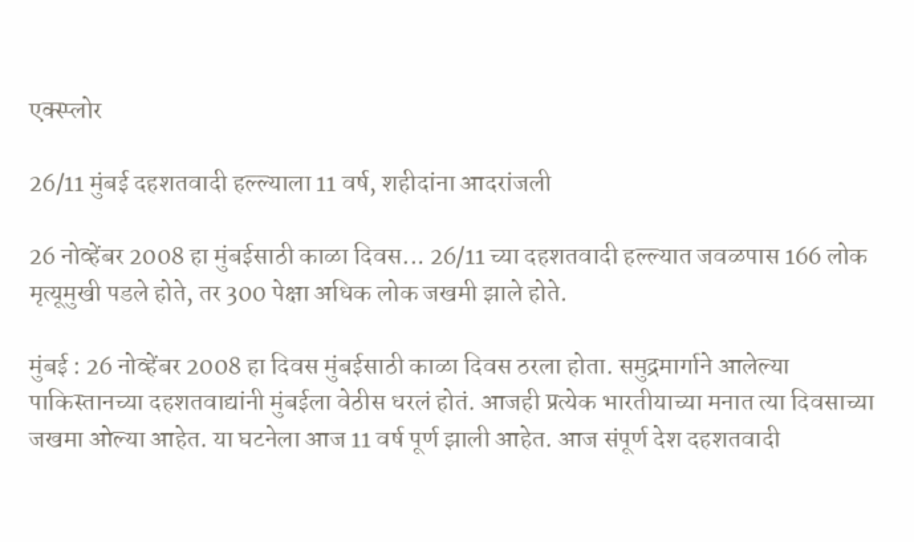एक्स्प्लोर

26/11 मुंबई दहशतवादी हल्ल्याला 11 वर्ष, शहीदांना आदरांजली

26 नोव्हेंबर 2008 हा मुंबईसाठी काळा दिवस... 26/11 च्या दहशतवादी हल्ल्यात जवळपास 166 लोक मृत्यूमुखी पडले होते, तर 300 पेक्षा अधिक लोक जखमी झाले होते.

मुंबई : 26 नोव्हेंबर 2008 हा दिवस मुंबईसाठी काळा दिवस ठरला होता. समुद्रमार्गाने आलेल्या पाकिस्तानच्या दहशतवाद्यांनी मुंबईला वेठीस धरलं होतं. आजही प्रत्येक भारतीयाच्या मनात त्या दिवसाच्या जखमा ओल्या आहेत. या घटनेला आज 11 वर्ष पूर्ण झाली आहेत. आज संपूर्ण देश दहशतवादी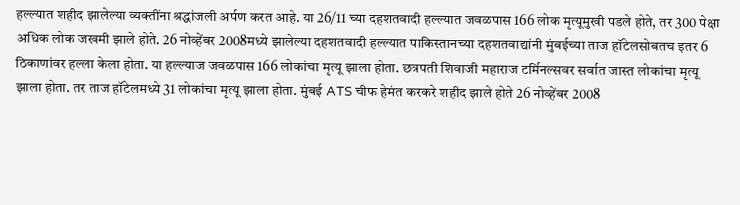हल्ल्यात शहीद झालेल्या व्यक्तींना श्रद्धांजली अर्पण करत आहे. या 26/11 च्या दहशतवादी हल्ल्यात जवळपास 166 लोक मृत्यूमुखी पडले होते, तर 300 पेक्षा अधिक लोक जखमी झाले होते. 26 नोव्हेंबर 2008मध्ये झालेल्या दहशतवादी हल्ल्यात पाकिस्तानच्या दहशतवाद्यांनी मुंबईच्या ताज हॉटेलसोबतच इतर 6 ठिकाणांवर हल्ला केला होता. या हल्ल्याज जवळपास 166 लोकांचा मृत्यू झाला होता. छत्रपती शिवाजी महाराज टर्मिनल्सवर सर्वात जास्त लोकांचा मृत्यू झाला होता. तर ताज हॉटेलमध्ये 31 लोकांचा मृत्यू झाला होता. मुंबई ATS चीफ हेमंत करकरे शहीद झाले होते 26 नोव्हेंबर 2008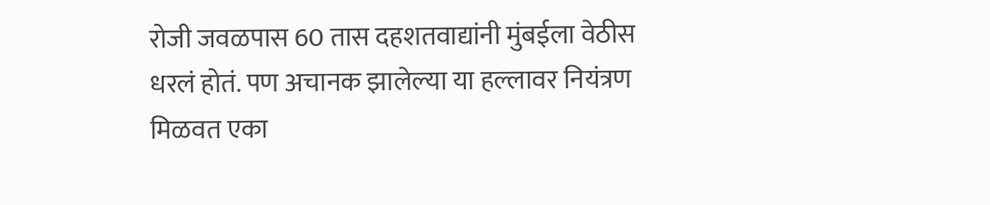रोजी जवळपास 60 तास दहशतवाद्यांनी मुंबईला वेठीस धरलं होतं. पण अचानक झालेल्या या हल्लावर नियंत्रण मिळवत एका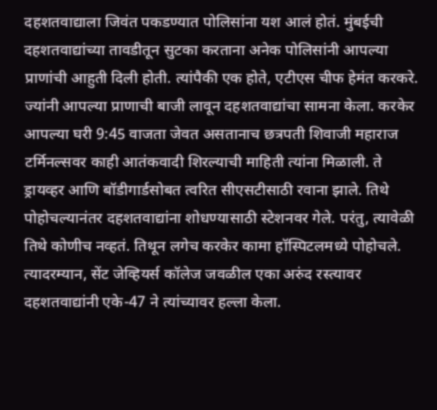दहशतवाद्याला जिवंत पकडण्यात पोलिसांना यश आलं होतं. मुंबईची दहशतवाद्यांच्या तावडीतून सुटका करताना अनेक पोलिसांनी आपल्या प्राणांची आहुती दिली होती. त्यांपैकी एक होते, एटीएस चीफ हेमंत करकरे. ज्यांनी आपल्या प्राणाची बाजी लावून दहशतवाद्यांचा सामना केला. करकेर आपल्या घरी 9:45 वाजता जेवत असतानाच छत्रपती शिवाजी महाराज टर्मिनल्सवर काही आतंकवादी शिरल्याची माहिती त्यांना मिळाली. ते ड्रायव्हर आणि बॉडीगार्डसोबत त्वरित सीएसटीसाठी रवाना झाले. तिथे पोहोचल्यानंतर दहशतवाद्यांना शोधण्यासाठी स्टेशनवर गेले. परंतु, त्यावेळी तिथे कोणीच नव्हतं. तिथून लगेच करकेर कामा हॉस्पिटलमध्ये पोहोचले. त्यादरम्यान, सेंट जेव्हियर्स कॉलेज जवळील एका अरुंद रस्त्यावर दहशतवाद्यांनी एके-47 ने त्यांच्यावर हल्ला केला.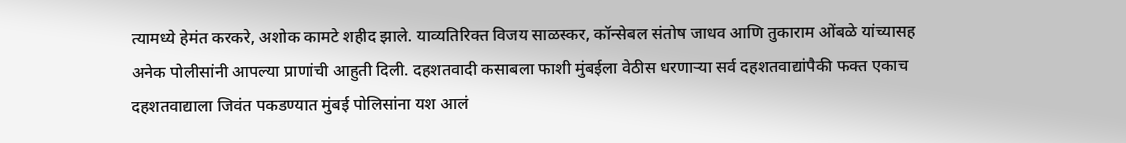त्यामध्ये हेमंत करकरे, अशोक कामटे शहीद झाले. याव्यतिरिक्त विजय साळस्कर, कॉन्सेबल संतोष जाधव आणि तुकाराम ओंबळे यांच्यासह अनेक पोलीसांनी आपल्या प्राणांची आहुती दिली. दहशतवादी कसाबला फाशी मुंबईला वेठीस धरणाऱ्या सर्व दहशतवाद्यांपैकी फक्त एकाच दहशतवाद्याला जिवंत पकडण्यात मुंबई पोलिसांना यश आलं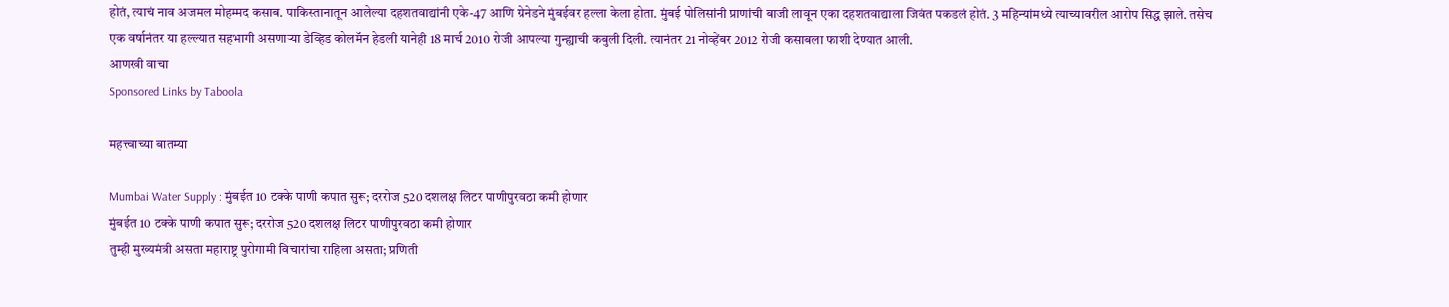होतं, त्याचं नाव अजमल मोहम्मद कसाब. पाकिस्तानातून आलेल्या दहशतवाद्यांनी एके-47 आणि ग्रेनेडने मुंबईवर हल्ला केला होता. मुंबई पोलिसांनी प्राणांची बाजी लावून एका दहशतवाद्याला जिवंत पकडलं होतं. 3 महिन्यांमध्ये त्याच्यावरील आरोप सिद्ध झाले. तसेच एक वर्षानंतर या हल्ल्यात सहभागी असणाऱ्या डेव्हिड कोलमॅन हेडली यानेही 18 मार्च 2010 रोजी आपल्या गुन्ह्याची कबुली दिली. त्यानंतर 21 नोव्हेंबर 2012 रोजी कसाबला फाशी देण्यात आली.
आणखी वाचा
Sponsored Links by Taboola

महत्त्वाच्या बातम्या

Mumbai Water Supply : मुंबईत 10 टक्के पाणी कपात सुरू; दररोज 520 दशलक्ष लिटर पाणीपुरवठा कमी होणार
मुंबईत 10 टक्के पाणी कपात सुरू; दररोज 520 दशलक्ष लिटर पाणीपुरवठा कमी होणार
तुम्ही मुख्यमंत्री असता महाराष्ट्र पुरोगामी विचारांचा राहिला असता; प्रणिती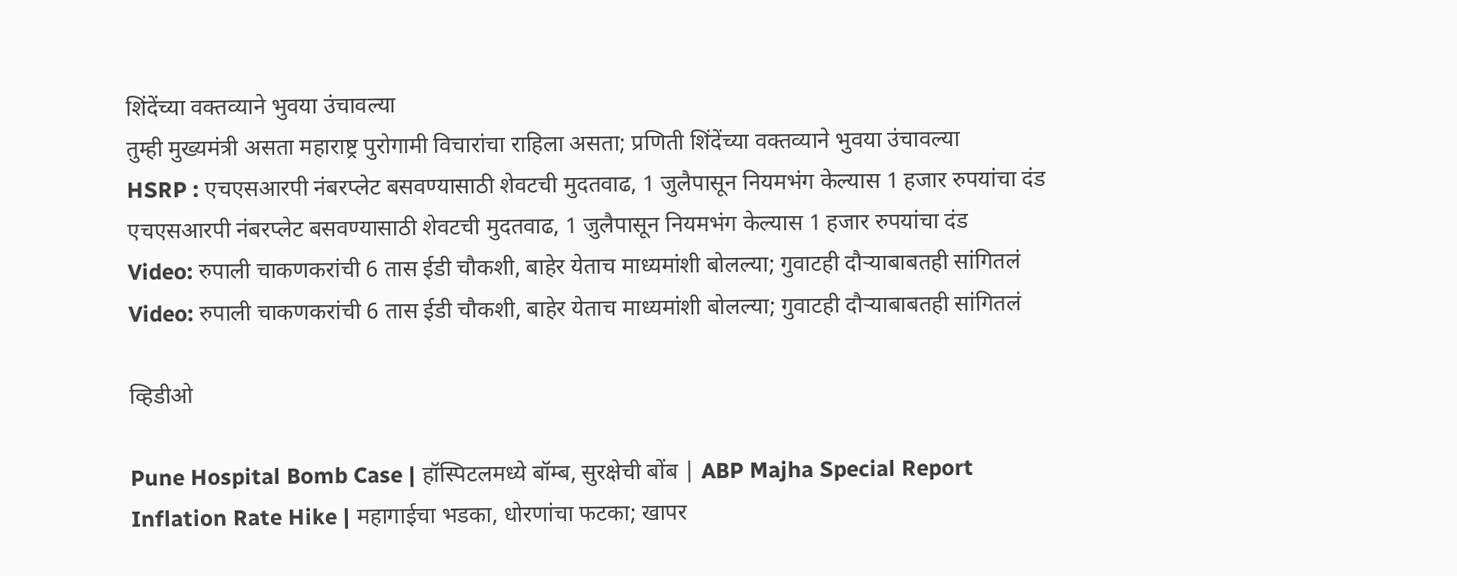शिंदेंच्या वक्तव्याने भुवया उंचावल्या
तुम्ही मुख्यमंत्री असता महाराष्ट्र पुरोगामी विचारांचा राहिला असता; प्रणिती शिंदेंच्या वक्तव्याने भुवया उंचावल्या
HSRP : एचएसआरपी नंबरप्लेट बसवण्यासाठी शेवटची मुदतवाढ, 1 जुलैपासून नियमभंग केल्यास 1 हजार रुपयांचा दंड
एचएसआरपी नंबरप्लेट बसवण्यासाठी शेवटची मुदतवाढ, 1 जुलैपासून नियमभंग केल्यास 1 हजार रुपयांचा दंड
Video: रुपाली चाकणकरांची 6 तास ईडी चौकशी, बाहेर येताच माध्यमांशी बोलल्या; गुवाटही दौऱ्याबाबतही सांगितलं
Video: रुपाली चाकणकरांची 6 तास ईडी चौकशी, बाहेर येताच माध्यमांशी बोलल्या; गुवाटही दौऱ्याबाबतही सांगितलं

व्हिडीओ

Pune Hospital Bomb Case | हॉस्पिटलमध्ये बॉम्ब, सुरक्षेची बोंब | ABP Majha Special Report
Inflation Rate Hike | महागाईचा भडका, धोरणांचा फटका; खापर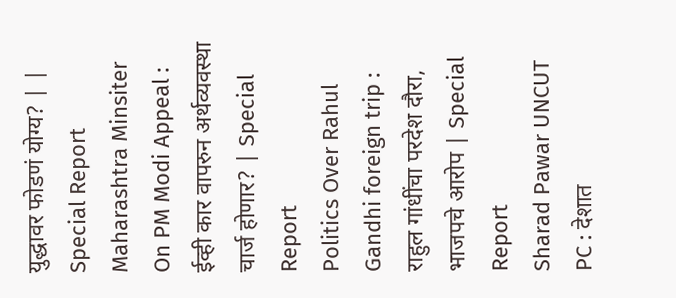युद्धावर फोडणं योग्य? | | Special Report
Maharashtra Minsiter On PM Modi Appeal : ईव्ही कार वापरुन अर्थव्यवस्था चार्ज होणार? | Special Report
Politics Over Rahul Gandhi foreign trip : राहुल गांधींचा परदेश दौरा, भाजपचे आरोप | Special Report
Sharad Pawar UNCUT PC : देशात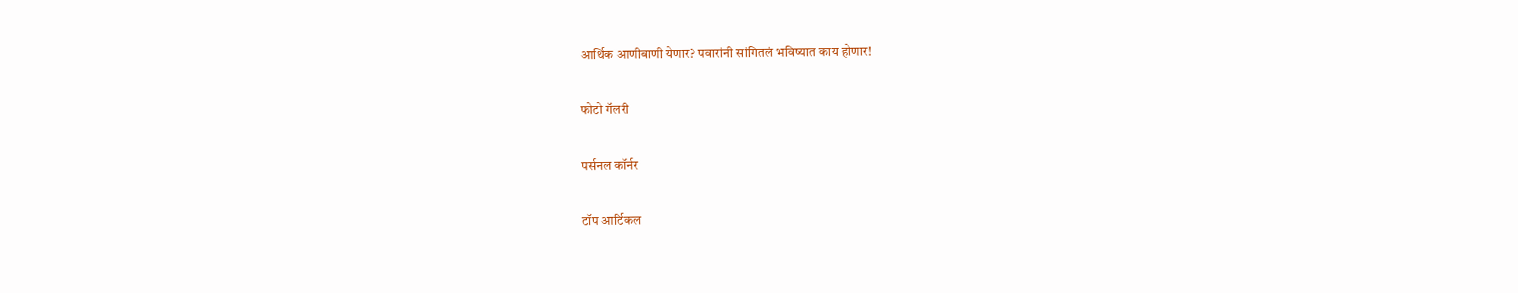आर्थिक आणीबाणी येणार? पवारांनी सांगितलं भविष्यात काय होणार!

फोटो गॅलरी

पर्सनल कॉर्नर

टॉप आर्टिकल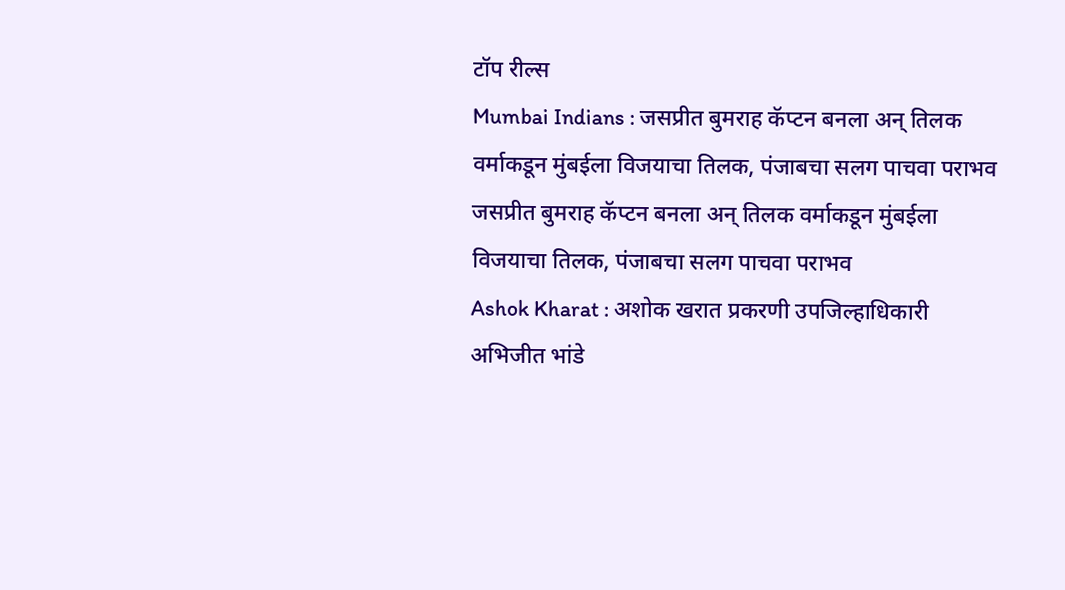टॉप रील्स
Mumbai Indians : जसप्रीत बुमराह कॅप्टन बनला अन् तिलक वर्माकडून मुंबईला विजयाचा तिलक, पंजाबचा सलग पाचवा पराभव
जसप्रीत बुमराह कॅप्टन बनला अन् तिलक वर्माकडून मुंबईला विजयाचा तिलक, पंजाबचा सलग पाचवा पराभव
Ashok Kharat : अशोक खरात प्रकरणी उपजिल्हाधिकारी अभिजीत भांडे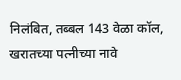निलंबित, तब्बल 143 वेळा कॉल, खरातच्या पत्नीच्या नावे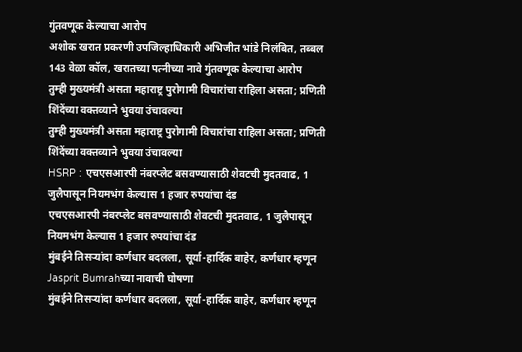गुंतवणूक केल्याचा आरोप
अशोक खरात प्रकरणी उपजिल्हाधिकारी अभिजीत भांडे निलंबित, तब्बल 143 वेळा कॉल, खरातच्या पत्नीच्या नावे गुंतवणूक केल्याचा आरोप
तुम्ही मुख्यमंत्री असता महाराष्ट्र पुरोगामी विचारांचा राहिला असता; प्रणिती शिंदेंच्या वक्तव्याने भुवया उंचावल्या
तुम्ही मुख्यमंत्री असता महाराष्ट्र पुरोगामी विचारांचा राहिला असता; प्रणिती शिंदेंच्या वक्तव्याने भुवया उंचावल्या
HSRP : एचएसआरपी नंबरप्लेट बसवण्यासाठी शेवटची मुदतवाढ, 1 जुलैपासून नियमभंग केल्यास 1 हजार रुपयांचा दंड
एचएसआरपी नंबरप्लेट बसवण्यासाठी शेवटची मुदतवाढ, 1 जुलैपासून नियमभंग केल्यास 1 हजार रुपयांचा दंड
मुंबईने तिसऱ्यांदा कर्णधार बदलला, सूर्या-हार्दिक बाहेर, कर्णधार म्हणून Jasprit Bumrahच्या नावाची घोषणा
मुंबईने तिसऱ्यांदा कर्णधार बदलला, सूर्या-हार्दिक बाहेर, कर्णधार म्हणून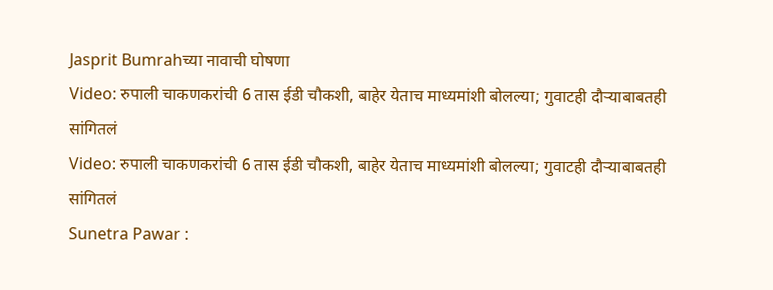Jasprit Bumrahच्या नावाची घोषणा
Video: रुपाली चाकणकरांची 6 तास ईडी चौकशी, बाहेर येताच माध्यमांशी बोलल्या; गुवाटही दौऱ्याबाबतही सांगितलं
Video: रुपाली चाकणकरांची 6 तास ईडी चौकशी, बाहेर येताच माध्यमांशी बोलल्या; गुवाटही दौऱ्याबाबतही सांगितलं
Sunetra Pawar :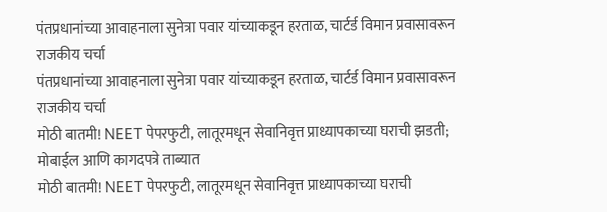पंतप्रधानांच्या आवाहनाला सुनेत्रा पवार यांच्याकडून हरताळ, चार्टर्ड विमान प्रवासावरून राजकीय चर्चा
पंतप्रधानांच्या आवाहनाला सुनेत्रा पवार यांच्याकडून हरताळ, चार्टर्ड विमान प्रवासावरून राजकीय चर्चा
मोठी बातमी! NEET पेपरफुटी, लातूरमधून सेवानिवृत्त प्राध्यापकाच्या घराची झडती; मोबाईल आणि कागदपत्रे ताब्यात
मोठी बातमी! NEET पेपरफुटी, लातूरमधून सेवानिवृत्त प्राध्यापकाच्या घराची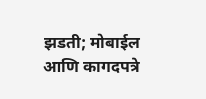झडती; मोबाईल आणि कागदपत्रे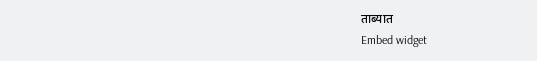ताब्यात
Embed widget